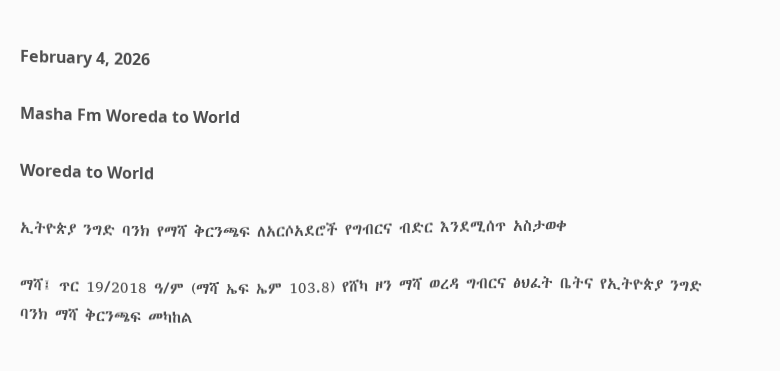February 4, 2026

Masha Fm Woreda to World

Woreda to World

ኢትዮጵያ ንግድ ባንክ የማሻ ቅርንጫፍ ለአርሶአደሮች የግብርና ብድር እንደሚሰጥ አስታወቀ

ማሻ፤ ጥር 19/2018 ዓ/ም (ማሻ ኤፍ ኤም 103.8) የሸካ ዞን ማሻ ወረዳ ግብርና ፅህፈት ቤትና የኢትዮጵያ ንግድ ባንክ ማሻ ቅርንጫፍ መካከል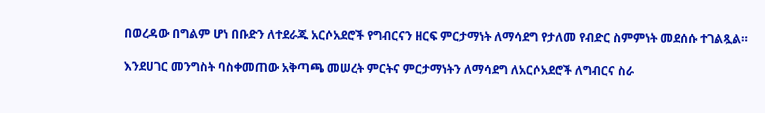በወረዳው በግልም ሆነ በቡድን ለተደራጁ አርሶአደሮች የግብርናን ዘርፍ ምርታማነት ለማሳደግ የታለመ የብድር ስምምነት መደሰሱ ተገልጿል።

እንደሀገር መንግስት ባስቀመጠው አቅጣጫ መሠረት ምርትና ምርታማነትን ለማሳደግ ለአርሶአደሮች ለግብርና ስራ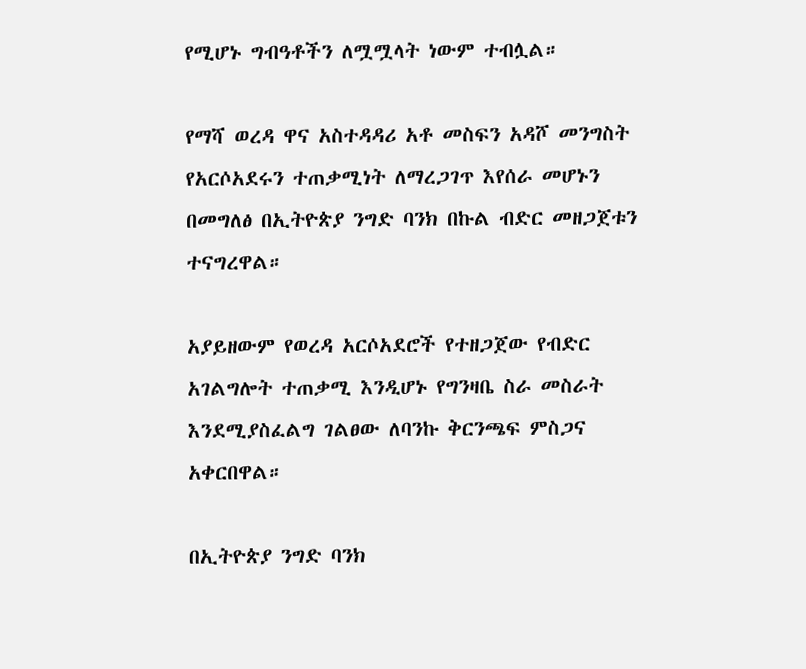የሚሆኑ ግብዓቶችን ለሟሟላት ነውም ተብሏል።

የማሻ ወረዳ ዋና አስተዳዳሪ አቶ መስፍን አዳሾ መንግስት የአርሶአደሩን ተጠቃሚነት ለማረጋገጥ እየሰራ መሆኑን በመግለፅ በኢትዮጵያ ንግድ ባንክ በኩል ብድር መዘጋጀቱን ተናግረዋል።

አያይዘውም የወረዳ አርሶአደሮች የተዘጋጀው የብድር አገልግሎት ተጠቃሚ እንዲሆኑ የግንዛቤ ስራ መስራት እንደሚያስፈልግ ገልፀው ለባንኩ ቅርንጫፍ ምስጋና አቀርበዋል።

በኢትዮጵያ ንግድ ባንክ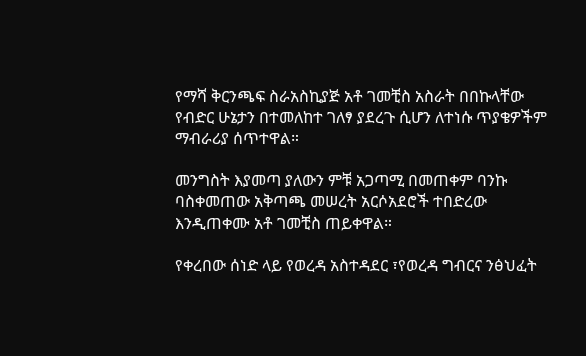የማሻ ቅርንጫፍ ስራአስኪያጅ አቶ ገመቺስ አስራት በበኩላቸው የብድር ሁኔታን በተመለከተ ገለፃ ያደረጉ ሲሆን ለተነሱ ጥያቄዎችም ማብራሪያ ሰጥተዋል።

መንግስት እያመጣ ያለውን ምቹ አጋጣሚ በመጠቀም ባንኩ ባስቀመጠው አቅጣጫ መሠረት አርሶአደሮች ተበድረው እንዲጠቀሙ አቶ ገመቺስ ጠይቀዋል።

የቀረበው ሰነድ ላይ የወረዳ አስተዳደር ፣የወረዳ ግብርና ንፅህፈት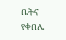ቤትና የቀበሌ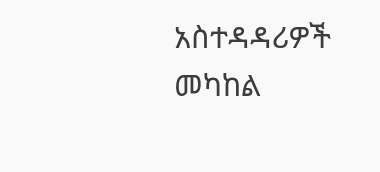አስተዳዳሪዎች መካከል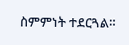ስምምነት ተደርጓል።